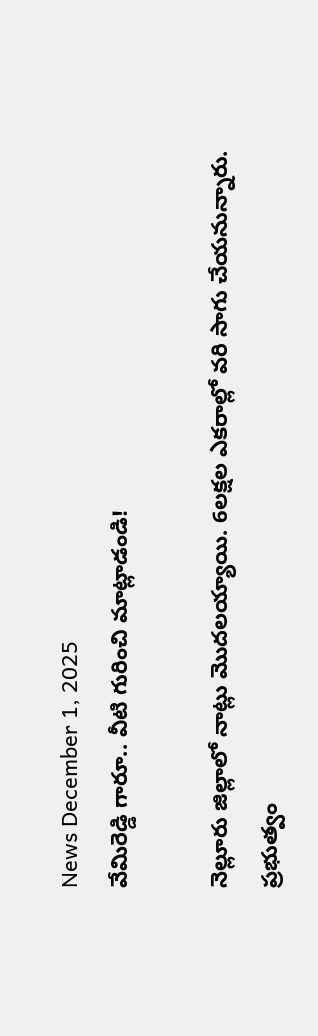News December 1, 2025
వేమిరెడ్డి గారూ.. వీటి గురించి మాట్లాడండి!

నెల్లూరు జిల్లాలో నాట్లు మొదలయ్యాయి. 6లక్షల ఎకరాల్లో వరి సాగు చేయనున్నారు. ప్రభుత్వం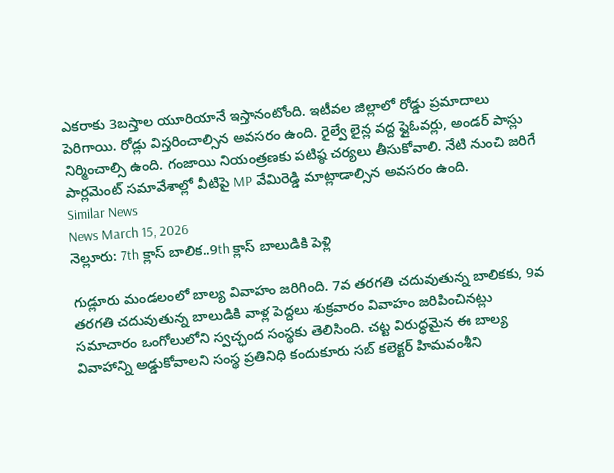ఎకరాకు 3బస్తాల యూరియానే ఇస్తానంటోంది. ఇటీవల జిల్లాలో రోడ్డు ప్రమాదాలు పెరిగాయి. రోడ్లు విస్తరించాల్సిన అవసరం ఉంది. రైల్వే లైన్ల వద్ద ఫ్లైఓవర్లు, అండర్ పాస్లు నిర్మించాల్సి ఉంది. గంజాయి నియంత్రణకు పటిష్ఠ చర్యలు తీసుకోవాలి. నేటి నుంచి జరిగే పార్లమెంట్ సమావేశాల్లో వీటిపై MP వేమిరెడ్డి మాట్లాడాల్సిన అవసరం ఉంది.
Similar News
News March 15, 2026
నెల్లూరు: 7th క్లాస్ బాలిక..9th క్లాస్ బాలుడికి పెళ్లి

గుడ్లూరు మండలంలో బాల్య వివాహం జరిగింది. 7వ తరగతి చదువుతున్న బాలికకు, 9వ తరగతి చదువుతున్న బాలుడికి వాళ్ల పెద్దలు శుక్రవారం వివాహం జరిపించినట్లు సమాచారం ఒంగోలులోని స్వచ్ఛంద సంస్థకు తెలిసింది. చట్ట విరుద్ధమైన ఈ బాల్య వివాహాన్ని అడ్డుకోవాలని సంస్థ ప్రతినిధి కందుకూరు సబ్ కలెక్టర్ హిమవంశీని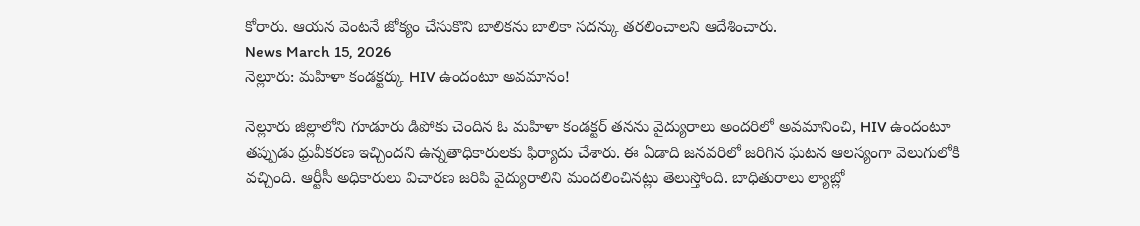కోరారు. ఆయన వెంటనే జోక్యం చేసుకొని బాలికను బాలికా సదన్కు తరలించాలని ఆదేశించారు.
News March 15, 2026
నెల్లూరు: మహిళా కండక్టర్కు HIV ఉందంటూ అవమానం!

నెల్లూరు జిల్లాలోని గూడూరు డిపోకు చెందిన ఓ మహిళా కండక్టర్ తనను వైద్యురాలు అందరిలో అవమానించి, HIV ఉందంటూ తప్పుడు ధ్రువీకరణ ఇచ్చిందని ఉన్నతాధికారులకు ఫిర్యాదు చేశారు. ఈ ఏడాది జనవరిలో జరిగిన ఘటన ఆలస్యంగా వెలుగులోకి వచ్చింది. ఆర్టీసీ అధికారులు విచారణ జరిపి వైద్యురాలిని మందలించినట్లు తెలుస్తోంది. బాధితురాలు ల్యాబ్లో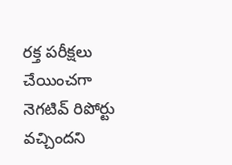రక్త పరీక్షలు చేయించగా నెగటివ్ రిపోర్టు వచ్చిందని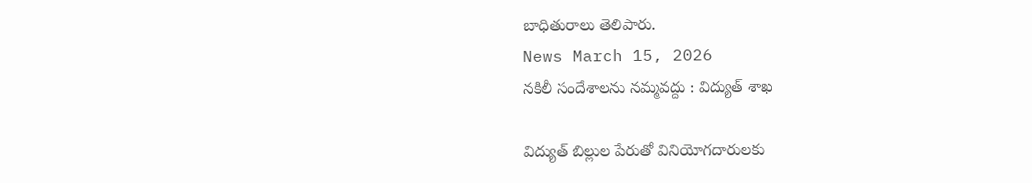బాధితురాలు తెలిపారు.
News March 15, 2026
నకిలీ సందేశాలను నమ్మవద్దు : విద్యుత్ శాఖ

విద్యుత్ బిల్లుల పేరుతో వినియోగదారులకు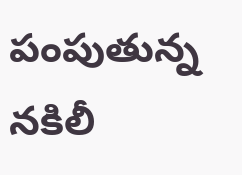పంపుతున్న నకిలీ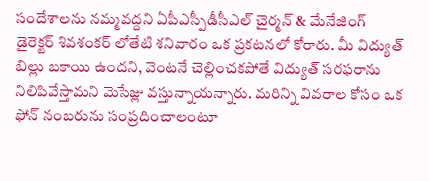సందేశాలను నమ్మవద్దని ఏపీఎస్పీడీసీఎల్ చైర్మన్ & మేనేజింగ్ డైరెక్టర్ శివశంకర్ లోతేటి శనివారం ఒక ప్రకటనలో కోరారు. మీ విద్యుత్ బిల్లు బకాయి ఉందని, వెంటనే చెల్లించకపోతే విద్యుత్ సరఫరాను నిలిపివేస్తామని మెసేజ్లు వస్తున్నాయన్నారు. మరిన్ని వివరాల కోసం ఒక ఫోన్ నంబరును సంప్రదించాలంటూ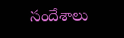సందేశాలు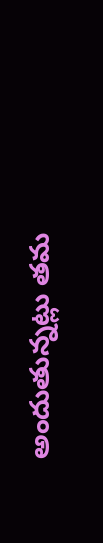అందుతున్నట్లు తమ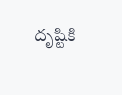దృష్టికి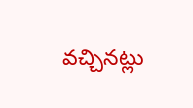వచ్చినట్లు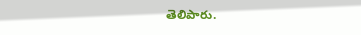తెలిపారు.